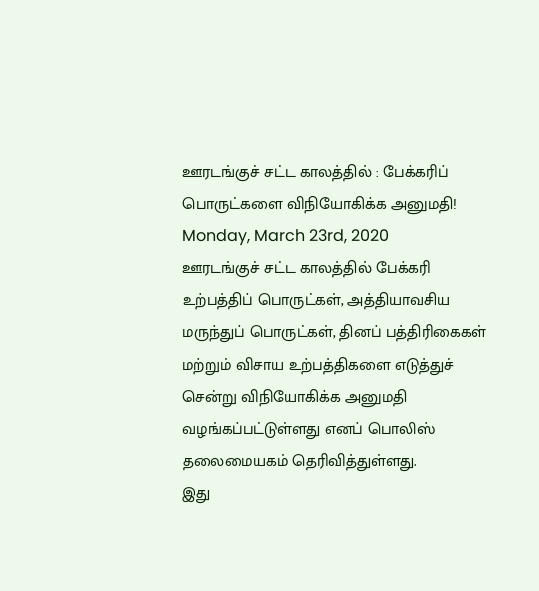ஊரடங்குச் சட்ட காலத்தில் : பேக்கரிப் பொருட்களை விநியோகிக்க அனுமதி!
Monday, March 23rd, 2020
ஊரடங்குச் சட்ட காலத்தில் பேக்கரி உற்பத்திப் பொருட்கள், அத்தியாவசிய மருந்துப் பொருட்கள், தினப் பத்திரிகைகள் மற்றும் விசாய உற்பத்திகளை எடுத்துச் சென்று விநியோகிக்க அனுமதி வழங்கப்பட்டுள்ளது எனப் பொலிஸ் தலைமையகம் தெரிவித்துள்ளது.
இது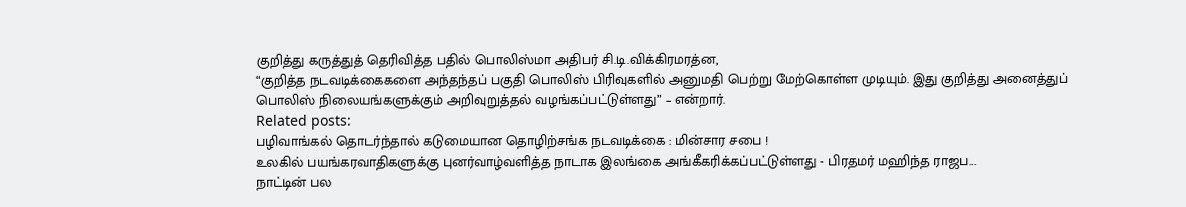குறித்து கருத்துத் தெரிவித்த பதில் பொலிஸ்மா அதிபர் சி.டி.விக்கிரமரத்ன,
“குறித்த நடவடிக்கைகளை அந்தந்தப் பகுதி பொலிஸ் பிரிவுகளில் அனுமதி பெற்று மேற்கொள்ள முடியும். இது குறித்து அனைத்துப் பொலிஸ் நிலையங்களுக்கும் அறிவுறுத்தல் வழங்கப்பட்டுள்ளது” – என்றார்.
Related posts:
பழிவாங்கல் தொடர்ந்தால் கடுமையான தொழிற்சங்க நடவடிக்கை : மின்சார சபை !
உலகில் பயங்கரவாதிகளுக்கு புனர்வாழ்வளித்த நாடாக இலங்கை அங்கீகரிக்கப்பட்டுள்ளது - பிரதமர் மஹிந்த ராஜப...
நாட்டின் பல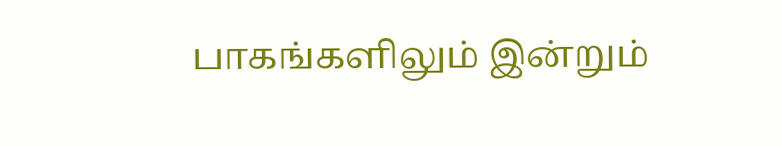பாகங்களிலும் இன்றும்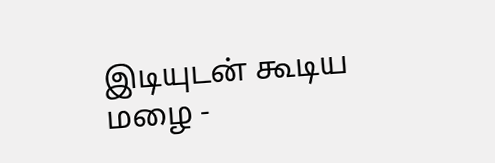இடியுடன் கூடிய மழை -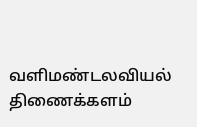வளிமண்டலவியல் திணைக்களம்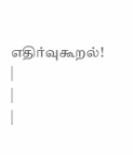எதிர்வுகூறல்!
|
|
|